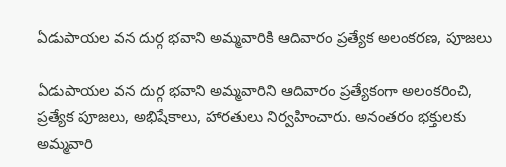ఏడుపాయల వన దుర్గ భవాని అమ్మవారికి ఆదివారం ప్రత్యేక అలంకరణ, పూజలు

ఏడుపాయల వన దుర్గ భవాని అమ్మవారిని ఆదివారం ప్రత్యేకంగా అలంకరించి, ప్రత్యేక పూజలు, అభిషేకాలు, హారతులు నిర్వహించారు. అనంతరం భక్తులకు అమ్మవారి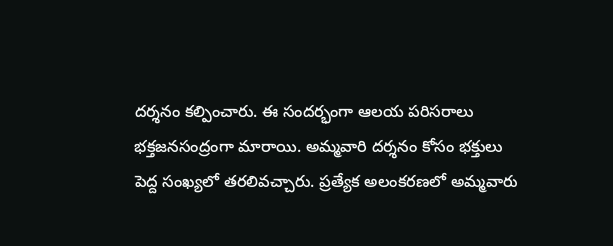దర్శనం కల్పించారు. ఈ సందర్భంగా ఆలయ పరిసరాలు భక్తజనసంద్రంగా మారాయి. అమ్మవారి దర్శనం కోసం భక్తులు పెద్ద సంఖ్యలో తరలివచ్చారు. ప్రత్యేక అలంకరణలో అమ్మవారు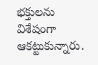భక్తులను విశేషంగా ఆకట్టుకున్నారు.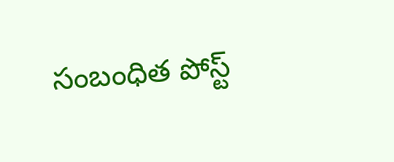సంబంధిత పోస్ట్